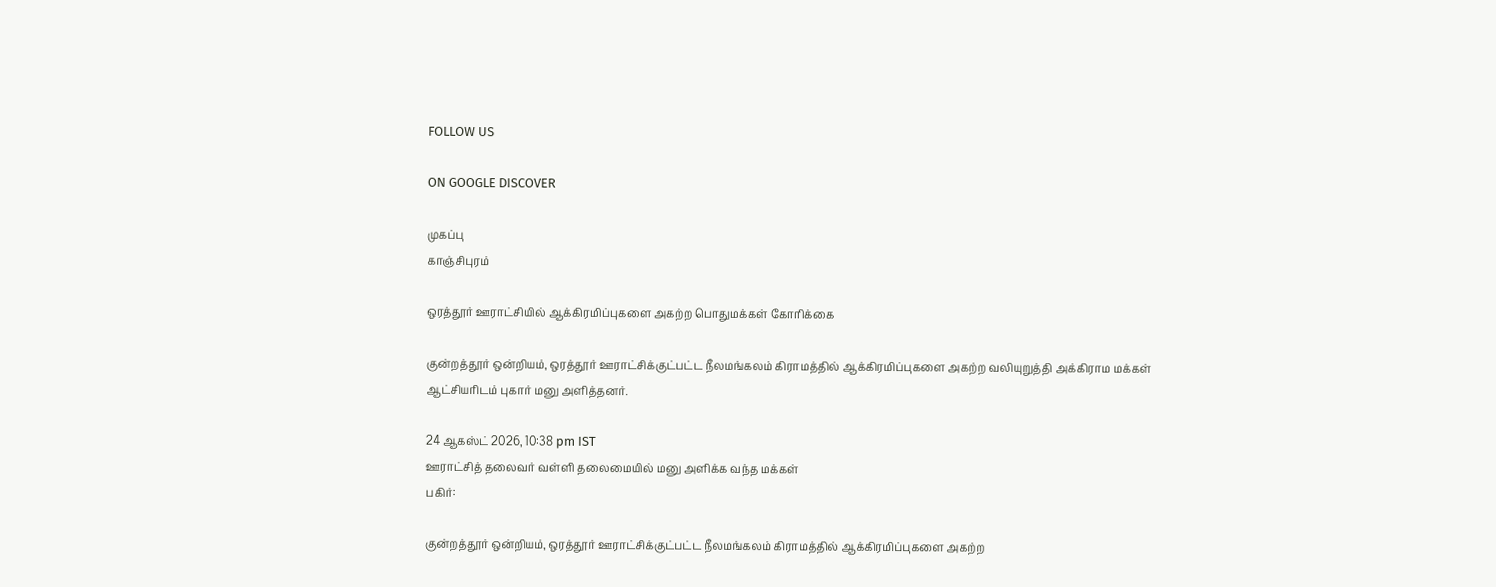FOLLOW US

ON GOOGLE DISCOVER

முகப்பு
காஞ்சிபுரம்

ஒரத்தூர் ஊராட்சியில் ஆக்கிரமிப்புகளை அகற்ற பொதுமக்கள் கோரிக்கை

குன்றத்தூர் ஒன்றியம், ஒரத்தூர் ஊராட்சிக்குட்பட்ட நீலமங்கலம் கிராமத்தில் ஆக்கிரமிப்புகளை அகற்ற வலியுறுத்தி அக்கிராம மக்கள் ஆட்சியரிடம் புகார் மனு அளித்தனர்.

24 ஆகஸ்ட் 2026, 10:38 pm IST
ஊராட்சித் தலைவர் வள்ளி தலைமையில் மனு அளிக்க வந்த மக்கள்
பகிர்:

குன்றத்தூர் ஒன்றியம், ஒரத்தூர் ஊராட்சிக்குட்பட்ட நீலமங்கலம் கிராமத்தில் ஆக்கிரமிப்புகளை அகற்ற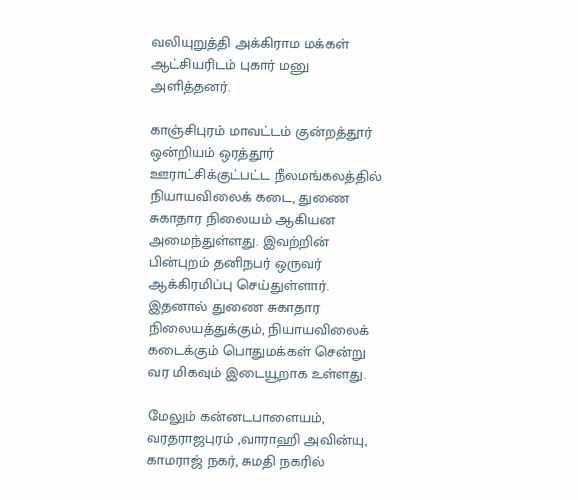வலியுறுத்தி அக்கிராம மக்கள் ஆட்சியரிடம் புகார் மனு அளித்தனர்.

காஞ்சிபுரம் மாவட்டம் குன்றத்தூர் ஒன்றியம் ஒரத்தூர் ஊராட்சிக்குட்பட்ட நீலமங்கலத்தில் நியாயவிலைக் கடை, துணை சுகாதார நிலையம் ஆகியன அமைந்துள்ளது. இவற்றின் பின்புறம் தனிநபர் ஒருவர் ஆக்கிரமிப்பு செய்துள்ளார். இதனால் துணை சுகாதார நிலையத்துக்கும், நியாயவிலைக் கடைக்கும் பொதுமக்கள் சென்று வர மிகவும் இடையூறாக உள்ளது.

மேலும் கன்னடபாளையம், வரதராஜபுரம் ,வாராஹி அவின்யு, காமராஜ் நகர், சுமதி நகரில்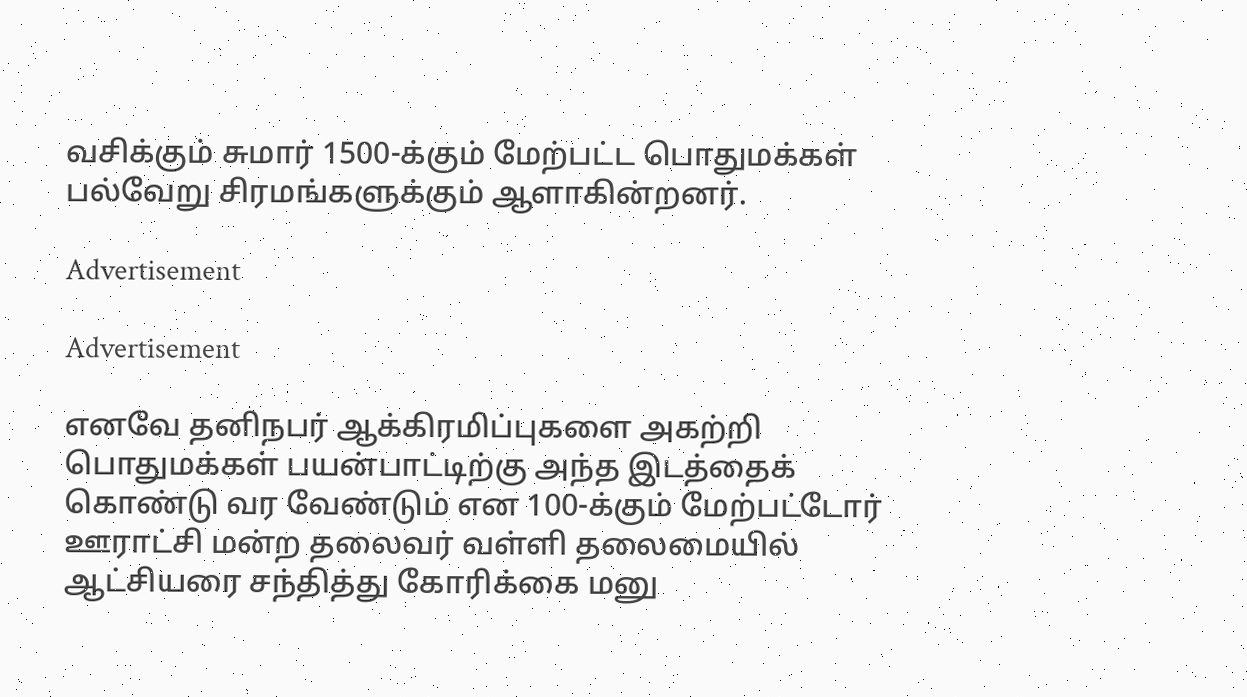வசிக்கும் சுமார் 1500-க்கும் மேற்பட்ட பொதுமக்கள் பல்வேறு சிரமங்களுக்கும் ஆளாகின்றனர்.

Advertisement

Advertisement

எனவே தனிநபர் ஆக்கிரமிப்புகளை அகற்றி பொதுமக்கள் பயன்பாட்டிற்கு அந்த இடத்தைக் கொண்டு வர வேண்டும் என 100-க்கும் மேற்பட்டோர் ஊராட்சி மன்ற தலைவர் வள்ளி தலைமையில் ஆட்சியரை சந்தித்து கோரிக்கை மனு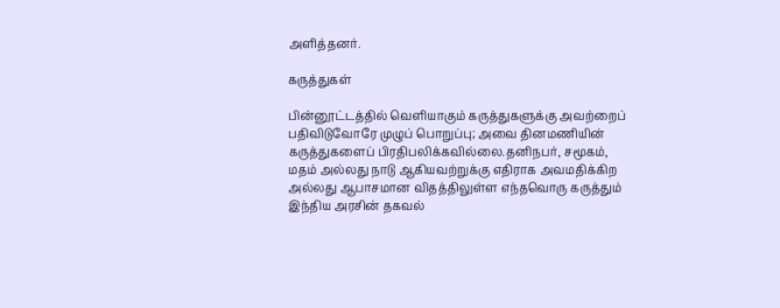அளித்தனர்.

கருத்துகள்

பின்னூட்டத்தில் வெளியாகும் கருத்துகளுக்கு அவற்றைப் பதிவிடுவோரே முழுப் பொறுப்பு; அவை தினமணியின் கருத்துகளைப் பிரதிபலிக்கவில்லை.தனிநபர், சமூகம், மதம் அல்லது நாடு ஆகியவற்றுக்கு எதிராக அவமதிக்கிற அல்லது ஆபாசமான விதத்திலுள்ள எந்தவொரு கருத்தும் இந்திய அரசின் தகவல்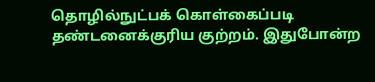தொழில்நுட்பக் கொள்கைப்படி தண்டனைக்குரிய குற்றம். இதுபோன்ற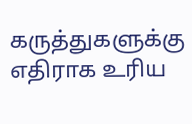கருத்துகளுக்கு எதிராக உரிய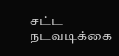சட்ட நடவடிக்கை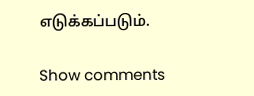எடுக்கப்படும்.

Show comments